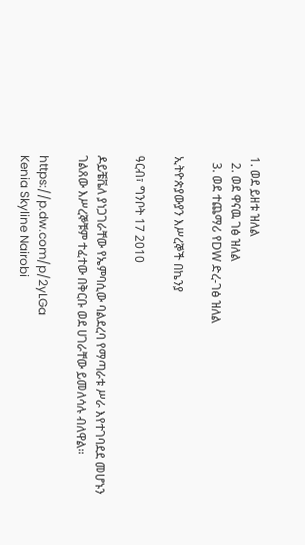1. ወደ ይዘቱ ዝለል
  2. ወደ ዋናዉ ገፅ ዝለል
  3. ወደ ተጨማሪ የDW ድረ-ገፅ ዝለል

ኢትዮጵያውያን እሥረኞች በኬንያ

ዓርብ፣ ግንቦት 17 2010

ዶይቼቬለ ያነጋገራቸው የኤምባሲው ባልደረባ የማጣራቱ ሥራ እየተገባደደ መሆኑን ገልጸው እሥረኞቹም ተፈተው በቅርቡ ወደ ሀገራቸው ይመለሳሉ ብለዋል።

https://p.dw.com/p/2yLGa
Kenia Skyline Nairobi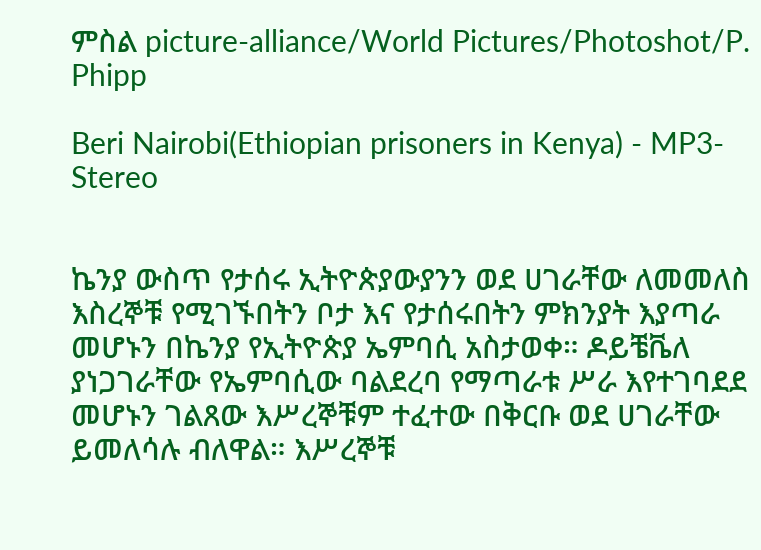ምስል picture-alliance/World Pictures/Photoshot/P. Phipp

Beri Nairobi(Ethiopian prisoners in Kenya) - MP3-Stereo


ኬንያ ውስጥ የታሰሩ ኢትዮጵያውያንን ወደ ሀገራቸው ለመመለስ እስረኞቹ የሚገኙበትን ቦታ እና የታሰሩበትን ምክንያት እያጣራ መሆኑን በኬንያ የኢትዮጵያ ኤምባሲ አስታወቀ። ዶይቼቬለ ያነጋገራቸው የኤምባሲው ባልደረባ የማጣራቱ ሥራ እየተገባደደ መሆኑን ገልጸው እሥረኞቹም ተፈተው በቅርቡ ወደ ሀገራቸው ይመለሳሉ ብለዋል። እሥረኞቹ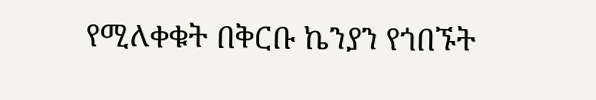የሚለቀቁት በቅርቡ ኬንያን የጎበኙት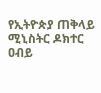የኢትዮጵያ ጠቅላይ ሚኒስትር ዶክተር ዐብይ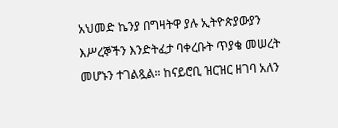አህመድ ኬንያ በግዛትዋ ያሉ ኢትዮጵያውያን እሥረኞችን እንድትፈታ ባቀረቡት ጥያቄ መሠረት መሆኑን ተገልጿል። ከናይሮቢ ዝርዝር ዘገባ አለን